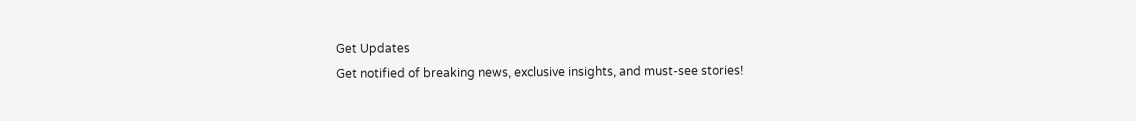Get Updates
Get notified of breaking news, exclusive insights, and must-see stories!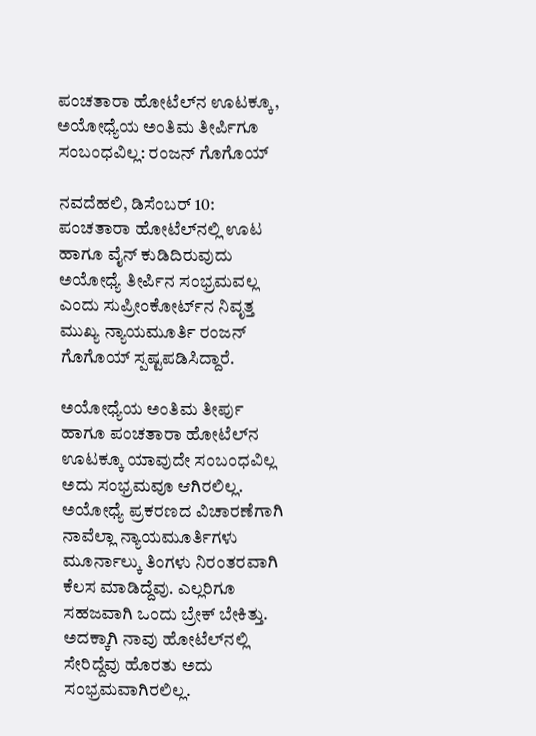ಪಂಚತಾರಾ ಹೋಟೆಲ್‌ನ ಊಟಕ್ಕೂ, ಅಯೋಧ್ಯೆಯ ಅಂತಿಮ ತೀರ್ಪಿಗೂ ಸಂಬಂಧವಿಲ್ಲ: ರಂಜನ್ ಗೊಗೊಯ್

ನವದೆಹಲಿ, ಡಿಸೆಂಬರ್ 10: ಪಂಚತಾರಾ ಹೋಟೆಲ್‌ನಲ್ಲಿ ಊಟ ಹಾಗೂ ವೈನ್ ಕುಡಿದಿರುವುದು ಅಯೋಧ್ಯೆ ತೀರ್ಪಿನ ಸಂಭ್ರಮವಲ್ಲ ಎಂದು ಸುಪ್ರೀಂಕೋರ್ಟ್‌ನ ನಿವೃತ್ತ ಮುಖ್ಯ ನ್ಯಾಯಮೂರ್ತಿ ರಂಜನ್ ಗೊಗೊಯ್ ಸ್ಪಷ್ಟಪಡಿಸಿದ್ದಾರೆ.

ಅಯೋಧ್ಯೆಯ ಅಂತಿಮ ತೀರ್ಪು ಹಾಗೂ ಪಂಚತಾರಾ ಹೋಟೆಲ್‌ನ ಊಟಕ್ಕೂ ಯಾವುದೇ ಸಂಬಂಧವಿಲ್ಲ ಅದು ಸಂಭ್ರಮವೂ ಆಗಿರಲಿಲ್ಲ. ಅಯೋಧ್ಯೆ ಪ್ರಕರಣದ ವಿಚಾರಣೆಗಾಗಿ ನಾವೆಲ್ಲಾ ನ್ಯಾಯಮೂರ್ತಿಗಳು ಮೂರ್ನಾಲ್ಕು ತಿಂಗಳು ನಿರಂತರವಾಗಿ ಕೆಲಸ ಮಾಡಿದ್ದೆವು. ಎಲ್ಲರಿಗೂ ಸಹಜವಾಗಿ ಒಂದು ಬ್ರೇಕ್ ಬೇಕಿತ್ತು. ಅದಕ್ಕಾಗಿ ನಾವು ಹೋಟೆಲ್‌ನಲ್ಲಿ ಸೇರಿದ್ದೆವು ಹೊರತು ಅದು ಸಂಭ್ರಮವಾಗಿರಲಿಲ್ಲ.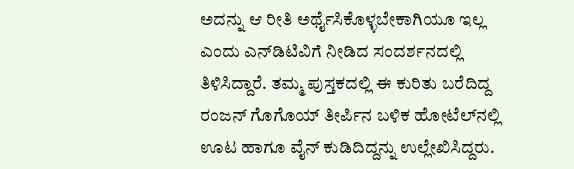ಅದನ್ನು ಆ ರೀತಿ ಅರ್ಥೈಸಿಕೊಳ್ಳಬೇಕಾಗಿಯೂ ಇಲ್ಲ ಎಂದು ಎನ್‌ಡಿಟಿವಿಗೆ ನೀಡಿದ ಸಂದರ್ಶನದಲ್ಲಿ ತಿಳಿಸಿದ್ದಾರೆ. ತಮ್ಮ ಪುಸ್ತಕದಲ್ಲಿ ಈ ಕುರಿತು ಬರೆದಿದ್ದ ರಂಜನ್ ಗೊಗೊಯ್ ತೀರ್ಪಿನ ಬಳಿಕ ಹೋಟೆಲ್‌ನಲ್ಲಿ ಊಟ ಹಾಗೂ ವೈನ್ ಕುಡಿದಿದ್ದನ್ನು ಉಲ್ಲೇಖಿಸಿದ್ದರು.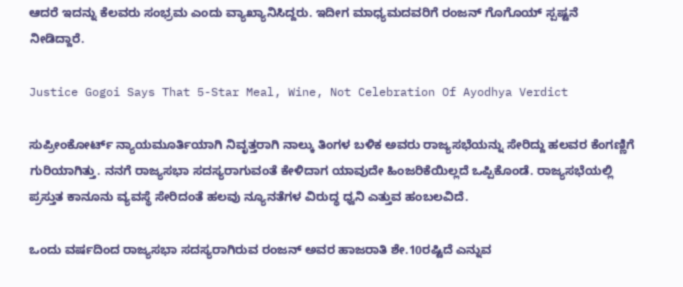ಆದರೆ ಇದನ್ನು ಕೆಲವರು ಸಂಭ್ರಮ ಎಂದು ವ್ಯಾಖ್ಯಾನಿಸಿದ್ದರು. ಇದೀಗ ಮಾಧ್ಯಮದವರಿಗೆ ರಂಜನ್ ಗೊಗೊಯ್ ಸ್ಪಷ್ಟನೆ ನೀಡಿದ್ದಾರೆ.

Justice Gogoi Says That 5-Star Meal, Wine, Not Celebration Of Ayodhya Verdict

ಸುಪ್ರೀಂಕೋರ್ಟ್ ನ್ಯಾಯಮೂರ್ತಿಯಾಗಿ ನಿವೃತ್ತರಾಗಿ ನಾಲ್ಕು ತಿಂಗಳ ಬಳಿಕ ಅವರು ರಾಜ್ಯಸಭೆಯನ್ನು ಸೇರಿದ್ದು ಹಲವರ ಕೆಂಗಣ್ಣಿಗೆ ಗುರಿಯಾಗಿತ್ತು. ನನಗೆ ರಾಜ್ಯಸಭಾ ಸದಸ್ಯರಾಗುವಂತೆ ಕೇಳಿದಾಗ ಯಾವುದೇ ಹಿಂಜರಿಕೆಯಿಲ್ಲದೆ ಒಪ್ಪಿಕೊಂಡೆ. ರಾಜ್ಯಸಭೆಯಲ್ಲಿ ಪ್ರಸ್ತುತ ಕಾನೂನು ವ್ಯವಸ್ಥೆ ಸೇರಿದಂತೆ ಹಲವು ನ್ಯೂನತೆಗಳ ವಿರುದ್ಧ ಧ್ವನಿ ಎತ್ತುವ ಹಂಬಲವಿದೆ.

ಒಂದು ವರ್ಷದಿಂದ ರಾಜ್ಯಸಭಾ ಸದಸ್ಯರಾಗಿರುವ ರಂಜನ್ ಅವರ ಹಾಜರಾತಿ ಶೇ.10ರಷ್ಟಿದೆ ಎನ್ನುವ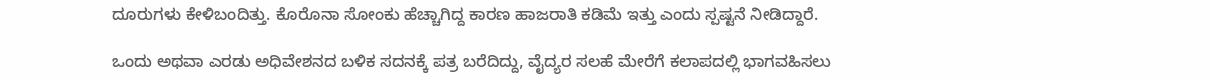ದೂರುಗಳು ಕೇಳಿಬಂದಿತ್ತು. ಕೊರೊನಾ ಸೋಂಕು ಹೆಚ್ಚಾಗಿದ್ದ ಕಾರಣ ಹಾಜರಾತಿ ಕಡಿಮೆ ಇತ್ತು ಎಂದು ಸ್ಪಷ್ಟನೆ ನೀಡಿದ್ದಾರೆ.

ಒಂದು ಅಥವಾ ಎರಡು ಅಧಿವೇಶನದ ಬಳಿಕ ಸದನಕ್ಕೆ ಪತ್ರ ಬರೆದಿದ್ದು, ವೈದ್ಯರ ಸಲಹೆ ಮೇರೆಗೆ ಕಲಾಪದಲ್ಲಿ ಭಾಗವಹಿಸಲು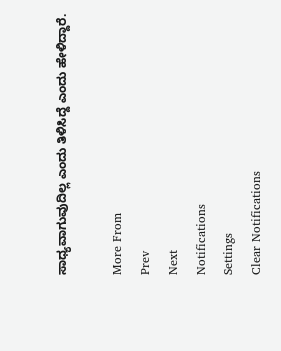ಸಾಧ್ಯವಾಗುವುದಿಲ್ಲ ಎಂದು ತಿಳಿಸಿದ್ದೆ ಎಂದು ಹೇಳಿದ್ದಾರೆ.

More From
Prev
Next
Notifications
Settings
Clear Notifications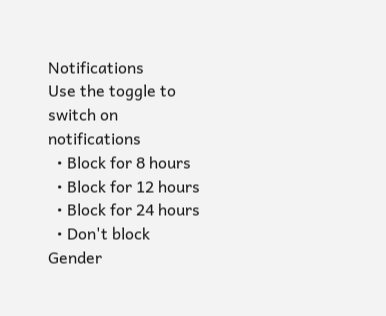Notifications
Use the toggle to switch on notifications
  • Block for 8 hours
  • Block for 12 hours
  • Block for 24 hours
  • Don't block
Gender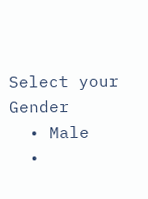Select your Gender
  • Male
  •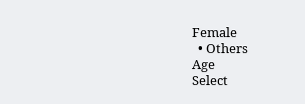Female
  • Others
Age
Select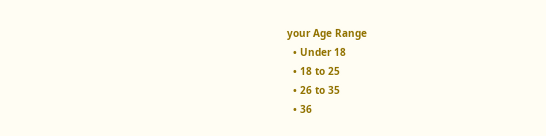your Age Range
  • Under 18
  • 18 to 25
  • 26 to 35
  • 36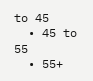to 45
  • 45 to 55
  • 55+